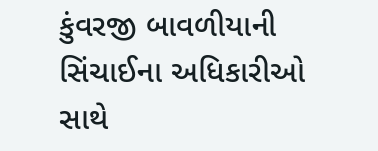કુંવરજી બાવળીયાની સિંચાઈના અધિકારીઓ સાથે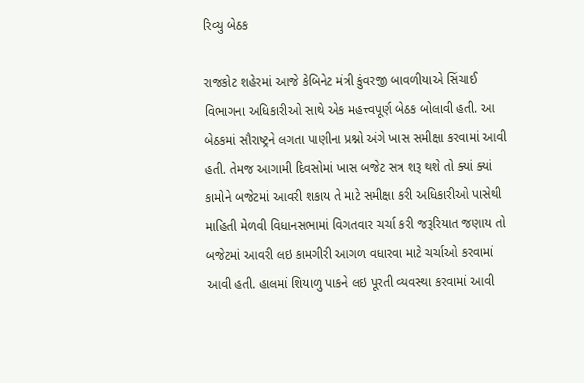રિવ્યુ બેઠક

રાજકોટ શહેરમાં આજે કેબિનેટ મંત્રી કુંવરજી બાવળીયાએ સિંચાઈ વિભાગના અધિકારીઓ સાથે એક મહત્ત્વપૂર્ણ બેઠક બોલાવી હતી. આ બેઠકમાં સૌરાષ્ટ્રને લગતા પાણીના પ્રશ્નો અંગે ખાસ સમીક્ષા કરવામાં આવી હતી. તેમજ આગામી દિવસોમાં ખાસ બજેટ સત્ર શરૂ થશે તો ક્યાં ક્યાં કામોને બજેટમાં આવરી શકાય તે માટે સમીક્ષા કરી અધિકારીઓ પાસેથી માહિતી મેળવી વિધાનસભામાં વિગતવાર ચર્ચા કરી જરૂરિયાત જણાય તો બજેટમાં આવરી લઇ કામગીરી આગળ વધારવા માટે ચર્ચાઓ કરવામાં આવી હતી. હાલમાં શિયાળુ પાકને લઇ પૂરતી વ્યવસ્થા કરવામાં આવી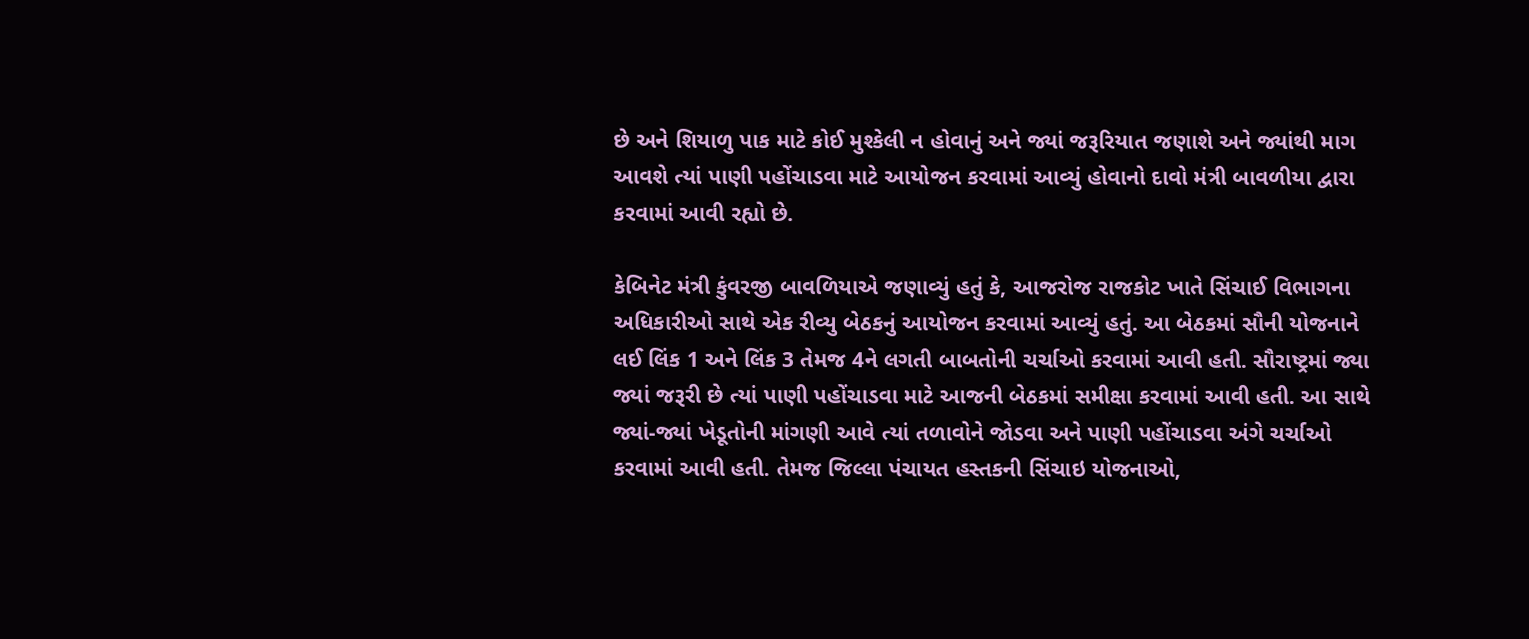છે અને શિયાળુ પાક માટે કોઈ મુશ્કેલી ન હોવાનું અને જ્યાં જરૂરિયાત જણાશે અને જ્યાંથી માગ આવશે ત્યાં પાણી પહોંચાડવા માટે આયોજન કરવામાં આવ્યું હોવાનો દાવો મંત્રી બાવળીયા દ્વારા કરવામાં આવી રહ્યો છે.

કેબિનેટ મંત્રી કુંવરજી બાવળિયાએ જણાવ્યું હતું કે, આજરોજ રાજકોટ ખાતે સિંચાઈ વિભાગના અધિકારીઓ સાથે એક રીવ્યુ બેઠકનું આયોજન કરવામાં આવ્યું હતું. આ બેઠકમાં સૌની યોજનાને લઈ લિંક 1 અને લિંક 3 તેમજ 4ને લગતી બાબતોની ચર્ચાઓ કરવામાં આવી હતી. સૌરાષ્ટ્રમાં જ્યા જ્યાં જરૂરી છે ત્યાં પાણી પહોંચાડવા માટે આજની બેઠકમાં સમીક્ષા કરવામાં આવી હતી. આ સાથે જ્યાં-જ્યાં ખેડૂતોની માંગણી આવે ત્યાં તળાવોને જોડવા અને પાણી પહોંચાડવા અંગે ચર્ચાઓ કરવામાં આવી હતી. તેમજ જિલ્લા પંચાયત હસ્તકની સિંચાઇ યોજનાઓ,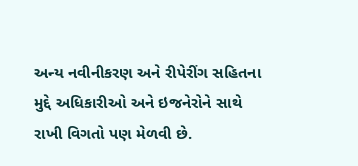અન્ય નવીનીકરણ અને રીપેરીંગ સહિતના મુદ્દે અધિકારીઓ અને ઇજનેરોને સાથે રાખી વિગતો પણ મેળવી છે.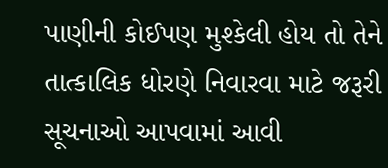પાણીની કોઈપણ મુશ્કેલી હોય તો તેને તાત્કાલિક ધોરણે નિવારવા માટે જરૂરી સૂચનાઓ આપવામાં આવી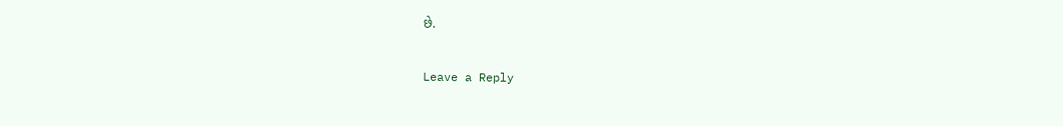છે.

Leave a Reply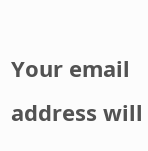Your email address will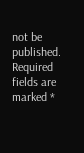not be published. Required fields are marked *